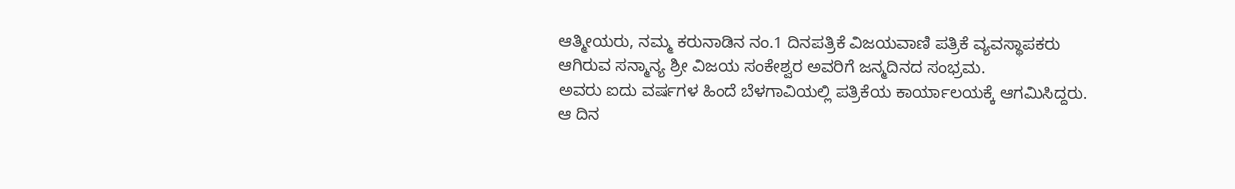ಆತ್ಮೀಯರು, ನಮ್ಮ ಕರುನಾಡಿನ ನಂ.1 ದಿನಪತ್ರಿಕೆ ವಿಜಯವಾಣಿ ಪತ್ರಿಕೆ ವ್ಯವಸ್ಥಾಪಕರು ಆಗಿರುವ ಸನ್ಮಾನ್ಯ ಶ್ರೀ ವಿಜಯ ಸಂಕೇಶ್ವರ ಅವರಿಗೆ ಜನ್ಮದಿನದ ಸಂಭ್ರಮ.
ಅವರು ಐದು ವರ್ಷಗಳ ಹಿಂದೆ ಬೆಳಗಾವಿಯಲ್ಲಿ ಪತ್ರಿಕೆಯ ಕಾರ್ಯಾಲಯಕ್ಕೆ ಆಗಮಿಸಿದ್ದರು.
ಆ ದಿನ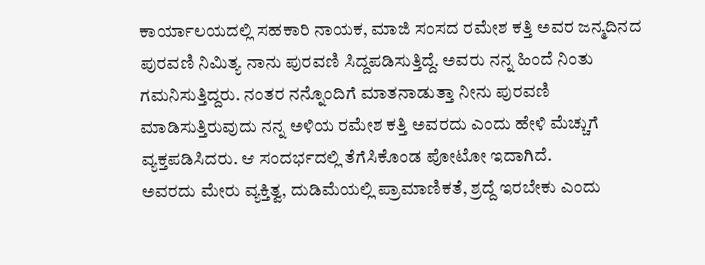ಕಾರ್ಯಾಲಯದಲ್ಲಿ ಸಹಕಾರಿ ನಾಯಕ, ಮಾಜಿ ಸಂಸದ ರಮೇಶ ಕತ್ತಿ ಅವರ ಜನ್ಮದಿನದ ಪುರವಣಿ ನಿಮಿತ್ಯ ನಾನು ಪುರವಣಿ ಸಿದ್ದಪಡಿಸುತ್ತಿದ್ದೆ. ಅವರು ನನ್ನ ಹಿಂದೆ ನಿಂತು ಗಮನಿಸುತ್ತಿದ್ದರು. ನಂತರ ನನ್ನೊಂದಿಗೆ ಮಾತನಾಡುತ್ತಾ ನೀನು ಪುರವಣಿ ಮಾಡಿಸುತ್ತಿರುವುದು ನನ್ನ ಅಳಿಯ ರಮೇಶ ಕತ್ತಿ ಅವರದು ಎಂದು ಹೇಳಿ ಮೆಚ್ಚುಗೆ ವ್ಯಕ್ತಪಡಿಸಿದರು. ಆ ಸಂದರ್ಭದಲ್ಲಿ ತೆಗೆಸಿಕೊಂಡ ಪೋಟೋ ಇದಾಗಿದೆ.
ಅವರದು ಮೇರು ವ್ಯಕ್ತಿತ್ವ, ದುಡಿಮೆಯಲ್ಲಿ ಪ್ರಾಮಾಣಿಕತೆ, ಶ್ರದ್ದೆ ಇರಬೇಕು ಎಂದು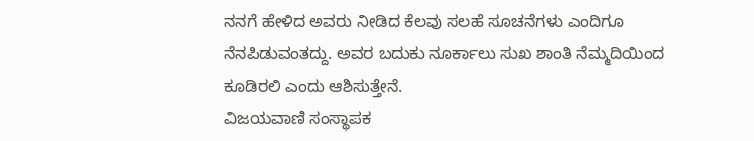ನನಗೆ ಹೇಳಿದ ಅವರು ನೀಡಿದ ಕೆಲವು ಸಲಹೆ ಸೂಚನೆಗಳು ಎಂದಿಗೂ ನೆನಪಿಡುವಂತದ್ದು. ಅವರ ಬದುಕು ನೂರ್ಕಾಲು ಸುಖ ಶಾಂತಿ ನೆಮ್ಮದಿಯಿಂದ ಕೂಡಿರಲಿ ಎಂದು ಆಶಿಸುತ್ತೇನೆ.
ವಿಜಯವಾಣಿ ಸಂಸ್ಥಾಪಕ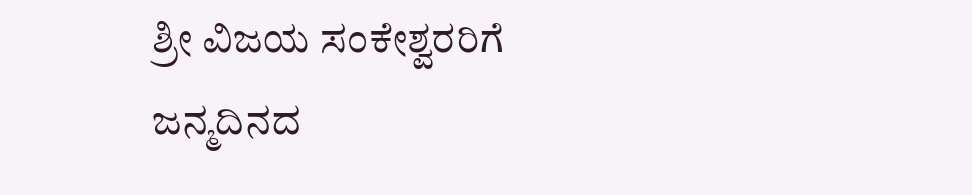ಶ್ರೀ ವಿಜಯ ಸಂಕೇಶ್ವರರಿಗೆ ಜನ್ಮದಿನದ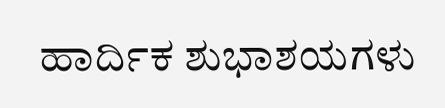ಹಾರ್ದಿಕ ಶುಭಾಶಯಗಳು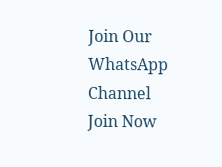Join Our WhatsApp Channel
Join Now